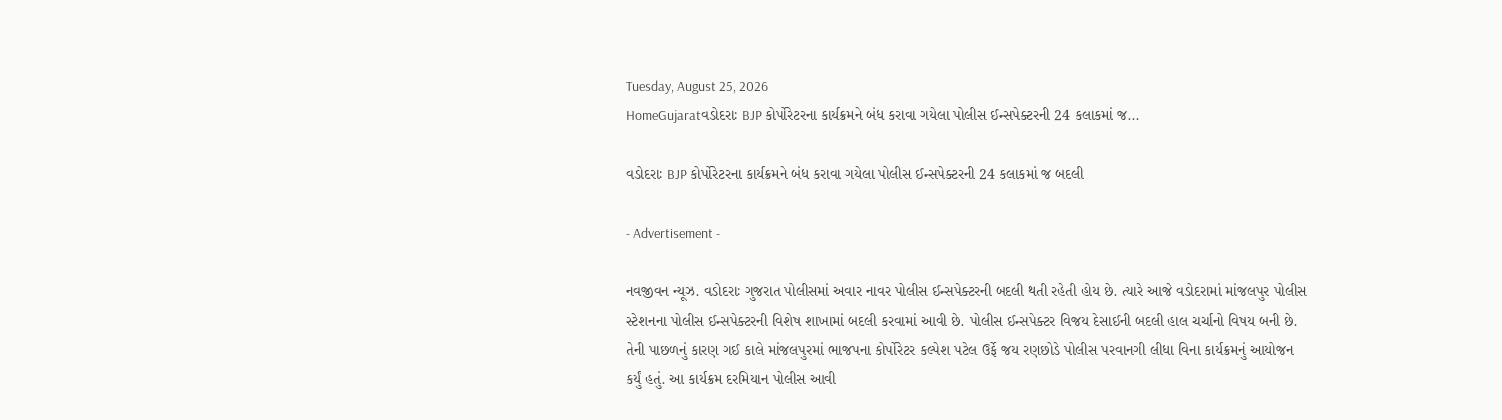Tuesday, August 25, 2026
HomeGujaratવડોદરાઃ BJP કોર્પોરેટરના કાર્યક્રમને બંધ કરાવા ગયેલા પોલીસ ઈન્સપેક્ટરની 24 કલાકમાં જ...

વડોદરાઃ BJP કોર્પોરેટરના કાર્યક્રમને બંધ કરાવા ગયેલા પોલીસ ઈન્સપેક્ટરની 24 કલાકમાં જ બદલી

- Advertisement -

નવજીવન ન્યૂઝ. વડોદરાઃ ગુજરાત પોલીસમાં અવાર નાવર પોલીસ ઈન્સપેક્ટરની બદલી થતી રહેતી હોય છે. ત્યારે આજે વડોદરામાં માંજલપુર પોલીસ સ્ટેશનના પોલીસ ઈન્સપેક્ટરની વિશેષ શાખામાં બદલી કરવામાં આવી છે. પોલીસ ઈન્સપેક્ટર વિજય દેસાઈની બદલી હાલ ચર્ચાનો વિષય બની છે. તેની પાછળનું કારણ ગઈ કાલે માંજલપુરમાં ભાજપના કોર્પોરેટર કલ્પેશ પટેલ ઉર્ફે જય રણછોડે પોલીસ પરવાનગી લીધા વિના કાર્યક્રમનું આયોજન કર્યું હતું. આ કાર્યક્રમ દરમિયાન પોલીસ આવી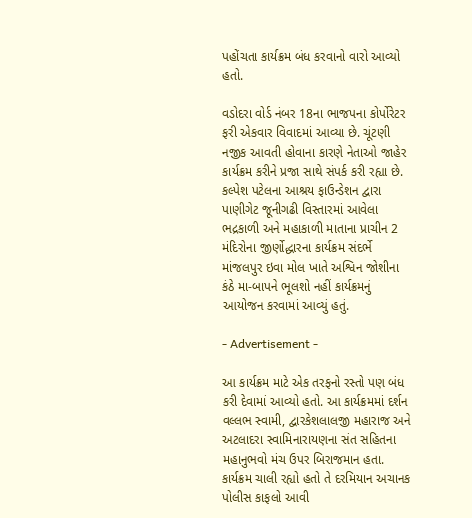પહોંચતા કાર્યક્રમ બંધ કરવાનો વારો આવ્યો હતો.

વડોદરા વોર્ડ નંબર 18ના ભાજપના કોર્પોરેટર ફરી એકવાર વિવાદમાં આવ્યા છે. ચૂંટણી નજીક આવતી હોવાના કારણે નેતાઓ જાહેર કાર્યક્રમ કરીને પ્રજા સાથે સંપર્ક કરી રહ્યા છે. કલ્પેશ પટેલના આશ્રય ફાઉન્ડેશન દ્વારા પાણીગેટ જૂનીગઢી વિસ્તારમાં આવેલા ભદ્રકાળી અને મહાકાળી માતાના પ્રાચીન 2 મંદિરોના જીર્ણોદ્ધારના કાર્યક્રમ સંદર્ભે માંજલપુર ઇવા મોલ ખાતે અશ્વિન જોશીના કંઠે મા-બાપને ભૂલશો નહીં કાર્યક્રમનું આયોજન કરવામાં આવ્યું હતું.

- Advertisement -

આ કાર્યક્રમ માટે એક તરફનો રસ્તો પણ બંધ કરી દેવામાં આવ્યો હતો. આ કાર્યક્રમમાં દર્શન વલ્લભ સ્વામી, દ્વારકેશલાલજી મહારાજ અને અટલાદરા સ્વામિનારાયણના સંત સહિતના મહાનુભવો મંચ ઉપર બિરાજમાન હતા. કાર્યક્રમ ચાલી રહ્યો હતો તે દરમિયાન અચાનક પોલીસ કાફલો આવી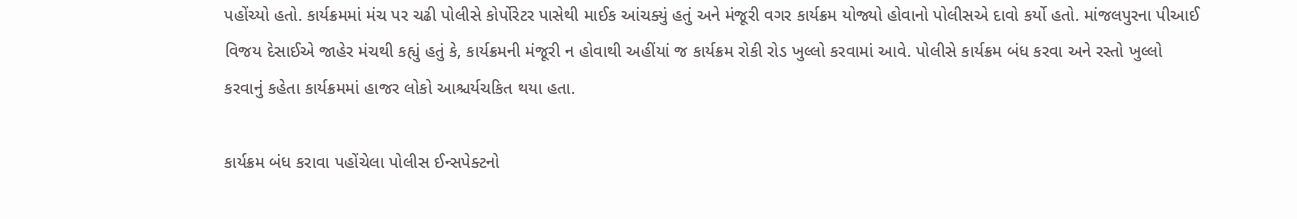પહોંચ્યો હતો. કાર્યક્રમમાં મંચ પર ચઢી પોલીસે કોર્પોરેટર પાસેથી માઈક આંચક્યું હતું અને મંજૂરી વગર કાર્યક્રમ યોજ્યો હોવાનો પોલીસએ દાવો કર્યો હતો. માંજલપુરના પીઆઈ વિજય દેસાઈએ જાહેર મંચથી કહ્યું હતું કે, કાર્યક્રમની મંજૂરી ન હોવાથી અહીંયાં જ કાર્યક્રમ રોકી રોડ ખુલ્લો કરવામાં આવે. પોલીસે કાર્યક્રમ બંધ કરવા અને રસ્તો ખુલ્લો કરવાનું કહેતા કાર્યક્રમમાં હાજર લોકો આશ્ચર્યચકિત થયા હતા.

કાર્યક્રમ બંધ કરાવા પહોંચેલા પોલીસ ઈન્સપેક્ટનો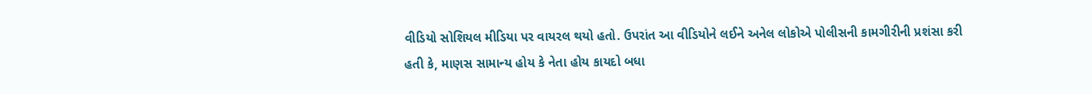વીડિયો સોશિયલ મીડિયા પર વાયરલ થયો હતો. ઉપરાંત આ વીડિયોને લઈને અનેલ લોકોએ પોલીસની કામગીરીની પ્રશંસા કરી હતી કે, માણસ સામાન્ય હોય કે નેતા હોય કાયદો બધા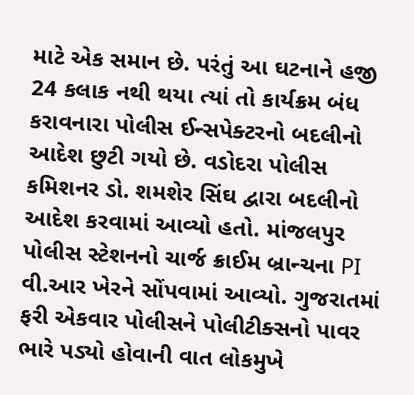માટે એક સમાન છે. પરંતું આ ઘટનાને હજી 24 કલાક નથી થયા ત્યાં તો કાર્યક્રમ બંધ કરાવનારા પોલીસ ઈન્સપેક્ટરનો બદલીનો આદેશ છુટી ગયો છે. વડોદરા પોલીસ કમિશનર ડો. શમશેર સિંઘ દ્વારા બદલીનો આદેશ કરવામાં આવ્યો હતો. માંજલપુર પોલીસ સ્ટેશનનો ચાર્જ ક્રાઈમ બ્રાન્ચના PI વી.આર ખેરને સોંપવામાં આવ્યો. ગુજરાતમાં ફરી એકવાર પોલીસને પોલીટીક્સનો પાવર ભારે પડ્યો હોવાની વાત લોકમુખે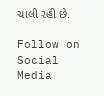ચાલી રહી છે.

Follow on Social Media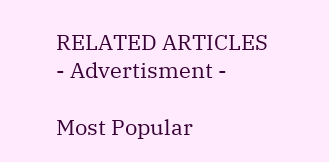RELATED ARTICLES
- Advertisment -

Most Popular